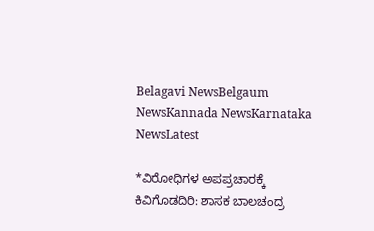Belagavi NewsBelgaum NewsKannada NewsKarnataka NewsLatest

*ವಿರೋಧಿಗಳ ಅಪಪ್ರಚಾರಕ್ಕೆ ಕಿವಿಗೊಡದಿರಿ: ಶಾಸಕ ಬಾಲಚಂದ್ರ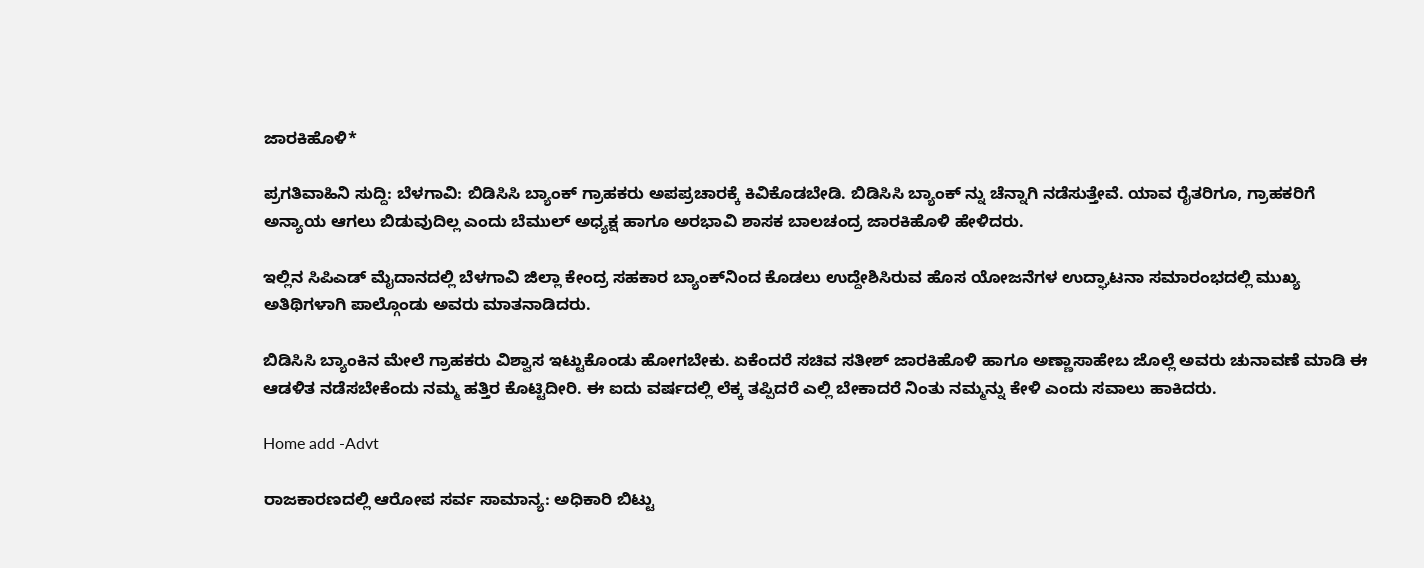ಜಾರಕಿಹೊಳಿ*

ಪ್ರಗತಿವಾಹಿನಿ ಸುದ್ದಿ: ಬೆಳಗಾವಿ: ಬಿಡಿಸಿಸಿ ಬ್ಯಾಂಕ್‌ ಗ್ರಾಹಕರು ಅಪಪ್ರಚಾರಕ್ಕೆ ಕಿವಿಕೊಡಬೇಡಿ. ಬಿಡಿಸಿಸಿ ಬ್ಯಾಂಕ್ ನ್ನು ಚೆನ್ನಾಗಿ ನಡೆಸುತ್ತೇವೆ. ಯಾವ ರೈತರಿಗೂ, ಗ್ರಾಹಕರಿಗೆ ಅನ್ಯಾಯ ಆಗಲು ಬಿಡುವುದಿಲ್ಲ ಎಂದು ಬೆಮುಲ್ ಅಧ್ಯಕ್ಷ ಹಾಗೂ ಅರಭಾವಿ ಶಾಸಕ ಬಾಲಚಂದ್ರ ಜಾರಕಿಹೊಳಿ‌ ಹೇಳಿದರು.

ಇಲ್ಲಿನ ಸಿಪಿಎಡ್‌ ಮೈದಾನದಲ್ಲಿ ಬೆಳಗಾವಿ ಜಿಲ್ಲಾ ಕೇಂದ್ರ ಸಹಕಾರ ಬ್ಯಾಂಕ್‌ನಿಂದ ಕೊಡಲು ಉದ್ದೇಶಿಸಿರುವ ಹೊಸ ಯೋಜನೆಗಳ ಉದ್ಘಾಟನಾ ಸಮಾರಂಭದಲ್ಲಿ ಮುಖ್ಯ ಅತಿಥಿಗಳಾಗಿ ಪಾಲ್ಗೊಂಡು ಅವರು ಮಾತನಾಡಿದರು.

ಬಿಡಿಸಿಸಿ ಬ್ಯಾಂಕಿನ ಮೇಲೆ ಗ್ರಾಹಕರು ವಿಶ್ವಾಸ ಇಟ್ಟುಕೊಂಡು ಹೋಗಬೇಕು. ಏಕೆಂದರೆ ಸಚಿವ ಸತೀಶ್‌ ಜಾರಕಿಹೊಳಿ ಹಾಗೂ ಅಣ್ಣಾಸಾಹೇಬ ಜೊಲ್ಲೆ ಅವರು ಚುನಾವಣೆ ಮಾಡಿ ಈ ಆಡಳಿತ ನಡೆಸಬೇಕೆಂದು ನಮ್ಮ ಹತ್ತಿರ ಕೊಟ್ಟಿದೀರಿ. ಈ ಐದು ವರ್ಷದಲ್ಲಿ ಲೆಕ್ಕ ತಪ್ಪಿದರೆ ಎಲ್ಲಿ ಬೇಕಾದರೆ ನಿಂತು ನಮ್ಮನ್ನು ಕೇಳಿ ಎಂದು ಸವಾಲು ಹಾಕಿದರು.

Home add -Advt

ರಾಜಕಾರಣದಲ್ಲಿ ಆರೋಪ ಸರ್ವ ಸಾಮಾನ್ಯ: ಅಧಿಕಾರಿ ಬಿಟ್ಟು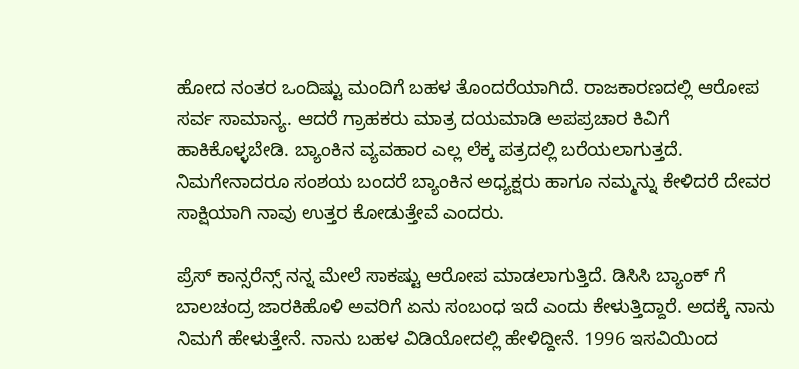ಹೋದ ನಂತರ ಒಂದಿಷ್ಟು ಮಂದಿಗೆ ಬಹಳ ತೊಂದರೆಯಾಗಿದೆ. ರಾಜಕಾರಣದಲ್ಲಿ ಆರೋಪ ಸರ್ವ ಸಾಮಾನ್ಯ. ಆದರೆ ಗ್ರಾಹಕರು ಮಾತ್ರ ದಯಮಾಡಿ ಅಪಪ್ರಚಾರ ಕಿವಿಗೆ ಹಾಕಿಕೊಳ್ಳಬೇಡಿ. ಬ್ಯಾಂಕಿನ ವ್ಯವಹಾರ ಎಲ್ಲ ಲೆಕ್ಕ ಪತ್ರದಲ್ಲಿ ಬರೆಯಲಾಗುತ್ತದೆ. ನಿಮಗೇನಾದರೂ ಸಂಶಯ ಬಂದರೆ ಬ್ಯಾಂಕಿನ ಅಧ್ಯಕ್ಷರು ಹಾಗೂ ನಮ್ಮನ್ನು ಕೇಳಿದರೆ ದೇವರ ಸಾಕ್ಷಿಯಾಗಿ ನಾವು ಉತ್ತರ ಕೋಡುತ್ತೇವೆ ಎಂದರು.

ಪ್ರೆಸ್‌ ಕಾನ್ಸರೆನ್ಸ್ ನನ್ನ ಮೇಲೆ ಸಾಕಷ್ಟು ಆರೋಪ ಮಾಡಲಾಗುತ್ತಿದೆ. ಡಿಸಿಸಿ ಬ್ಯಾಂಕ್‌ ಗೆ ಬಾಲಚಂದ್ರ ಜಾರಕಿಹೊಳಿ ಅವರಿಗೆ ಏನು ಸಂಬಂಧ ಇದೆ ಎಂದು ಕೇಳುತ್ತಿದ್ದಾರೆ. ಅದಕ್ಕೆ ನಾನು ನಿಮಗೆ ಹೇಳುತ್ತೇನೆ. ನಾನು ಬಹಳ ವಿಡಿಯೋದಲ್ಲಿ ಹೇಳಿದ್ದೀನೆ. 1996 ಇಸವಿಯಿಂದ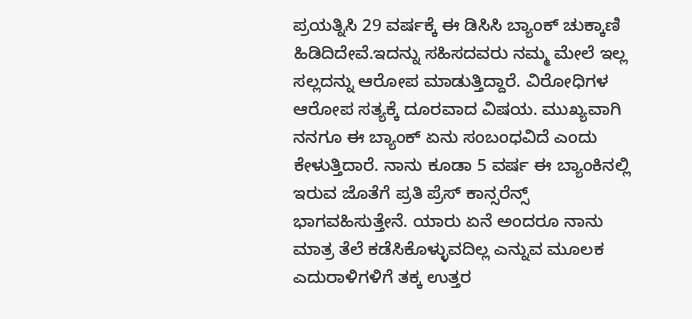ಪ್ರಯತ್ನಿಸಿ 29 ವರ್ಷಕ್ಕೆ ಈ ಡಿಸಿಸಿ ಬ್ಯಾಂಕ್‌ ಚುಕ್ಕಾಣಿ ಹಿಡಿದಿದೇವೆ.ಇದನ್ನು ಸಹಿಸದವರು ನಮ್ಮ ಮೇಲೆ ಇಲ್ಲ ಸಲ್ಲದನ್ನು ಆರೋಪ ಮಾಡುತ್ತಿದ್ದಾರೆ. ವಿರೋಧಿಗಳ ಆರೋಪ ಸತ್ಯಕ್ಕೆ ದೂರವಾದ ವಿಷಯ. ಮುಖ್ಯವಾಗಿ ನನಗೂ ಈ ಬ್ಯಾಂಕ್‌ ಏನು ಸಂಬಂಧವಿದೆ ಎಂದು ಕೇಳುತ್ತಿದಾರೆ. ನಾನು ಕೂಡಾ 5 ವರ್ಷ ಈ ಬ್ಯಾಂಕಿನಲ್ಲಿ ಇರುವ ಜೊತೆಗೆ ಪ್ರತಿ ಪ್ರೆಸ್‌ ಕಾನ್ಸರೆನ್ಸ್ ಭಾಗವಹಿಸುತ್ತೇನೆ. ಯಾರು ಏನೆ ಅಂದರೂ ನಾನು ಮಾತ್ರ ತೆಲೆ ಕಡೆಸಿಕೊಳ್ಳುವದಿಲ್ಲ ಎನ್ನುವ ಮೂಲಕ ಎದುರಾಳಿಗಳಿಗೆ ತಕ್ಕ ಉತ್ತರ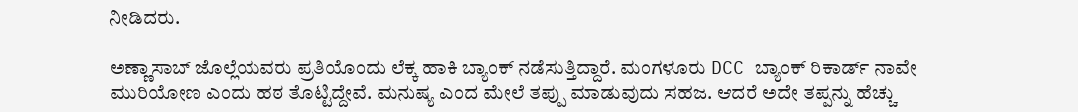ನೀಡಿದರು.

ಅಣ್ಣಾಸಾಬ್ ಜೊಲ್ಲೆಯವರು ಪ್ರತಿಯೊಂದು ಲೆಕ್ಕ ಹಾಕಿ ಬ್ಯಾಂಕ್‌ ನಡೆಸುತ್ತಿದ್ದಾರೆ. ಮಂಗಳೂರು DCC ಬ್ಯಾಂಕ್ ರಿಕಾರ್ಡ್‌ ನಾವೇ ಮುರಿಯೋಣ ಎಂದು ಹಠ ತೊಟ್ಟಿದ್ದೇವೆ. ಮನುಷ್ಯ ಎಂದ ಮೇಲೆ ತಪ್ಪು ಮಾಡುವುದು ಸಹಜ. ಆದರೆ ಅದೇ ತಪ್ಪನ್ನು ಹೆಚ್ಚು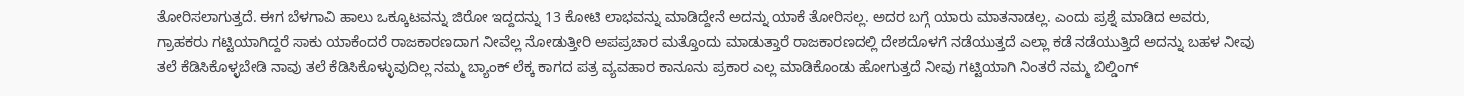ತೋರಿಸಲಾಗುತ್ತದೆ. ಈಗ ಬೆಳಗಾವಿ ಹಾಲು ಒಕ್ಕೂಟವನ್ನು ಜಿರೋ ಇದ್ದದನ್ನು 13 ಕೋಟಿ ಲಾಭವನ್ನು ಮಾಡಿದ್ದೇನೆ ಅದನ್ನು ಯಾಕೆ ತೋರಿಸಲ್ಲ. ಅದರ ಬಗ್ಗೆ ಯಾರು ಮಾತನಾಡಲ್ಲ. ಎಂದು ಪ್ರಶ್ನೆ ಮಾಡಿದ ಅವರು, ಗ್ರಾಹಕರು ಗಟ್ಟಿಯಾಗಿದ್ದರೆ ಸಾಕು ಯಾಕೆಂದರೆ ರಾಜಕಾರಣದಾಗ ನೀವೆಲ್ಲ ನೋಡುತ್ತೀರಿ ಅಪಪ್ರಚಾರ ಮತ್ತೊಂದು ಮಾಡುತ್ತಾರೆ ರಾಜಕಾರಣದಲ್ಲಿ ದೇಶದೊಳಗೆ ನಡೆಯುತ್ತದೆ ಎಲ್ಲಾ ಕಡೆ ನಡೆಯುತ್ತಿದೆ ಅದನ್ನು ಬಹಳ ನೀವು ತಲೆ ಕೆಡಿಸಿಕೊಳ್ಳಬೇಡಿ ನಾವು ತಲೆ ಕೆಡಿಸಿಕೊಳ್ಳುವುದಿಲ್ಲ ನಮ್ಮ ಬ್ಯಾಂಕ್ ಲೆಕ್ಕ ಕಾಗದ ಪತ್ರ ವ್ಯವಹಾರ ಕಾನೂನು ಪ್ರಕಾರ ಎಲ್ಲ ಮಾಡಿಕೊಂಡು ಹೋಗುತ್ತದೆ ನೀವು ಗಟ್ಟಿಯಾಗಿ ನಿಂತರೆ ನಮ್ಮ ಬಿಲ್ಡಿಂಗ್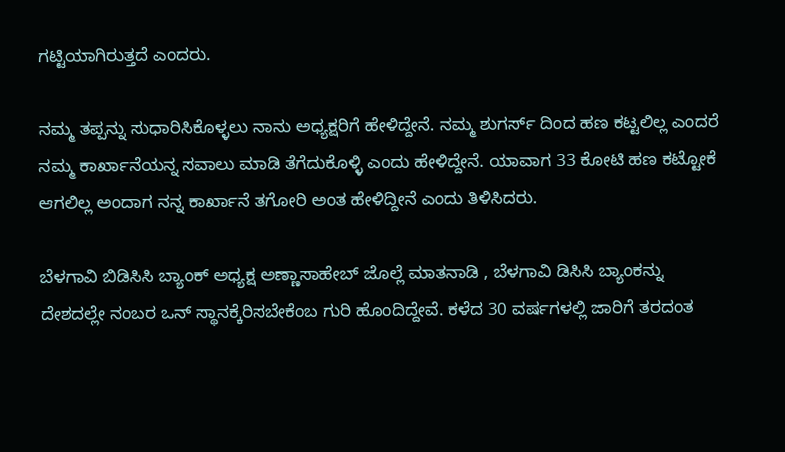ಗಟ್ಟಿಯಾಗಿರುತ್ತದೆ ಎಂದರು.

ನಮ್ಮ ತಪ್ಪನ್ನು ಸುಧಾರಿಸಿಕೊಳ್ಳಲು ನಾನು ಅಧ್ಯಕ್ಷರಿಗೆ ಹೇಳಿದ್ದೇನೆ. ನಮ್ಮ ಶುಗರ್ಸ್‌ ದಿಂದ ಹಣ ಕಟ್ಟಲಿಲ್ಲ ಎಂದರೆ ನಮ್ಮ ಕಾರ್ಖಾನೆಯನ್ನ ಸವಾಲು ಮಾಡಿ ತೆಗೆದುಕೊಳ್ಳಿ ಎಂದು ಹೇಳಿದ್ದೇನೆ. ಯಾವಾಗ 33 ಕೋಟಿ ಹಣ ಕಟ್ಟೋಕೆ ಆಗಲಿಲ್ಲ ಅಂದಾಗ ನನ್ನ ಕಾರ್ಖಾನೆ ತಗೋರಿ ಅಂತ ಹೇಳಿದ್ದೀನೆ ಎಂದು ತಿಳಿಸಿದರು.

ಬೆಳಗಾವಿ ಬಿಡಿಸಿಸಿ ಬ್ಯಾಂಕ್‌ ಅಧ್ಯಕ್ಷ ಅಣ್ಣಾಸಾಹೇಬ್‌ ಜೊಲ್ಲೆ ಮಾತನಾಡಿ , ಬೆಳಗಾವಿ ಡಿಸಿಸಿ ಬ್ಯಾಂಕನ್ನು ದೇಶದಲ್ಲೇ ನಂಬರ ಒನ್‌ ಸ್ಥಾನಕ್ಕೆರಿಸಬೇಕೆಂಬ ಗುರಿ ಹೊಂದಿದ್ದೇವೆ. ಕಳೆದ 30 ವರ್ಷಗಳಲ್ಲಿ ಜಾರಿಗೆ ತರದಂತ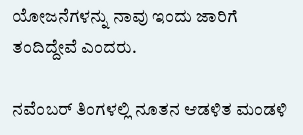ಯೋಜನೆಗಳನ್ನು ನಾವು ಇಂದು ಜಾರಿಗೆ ತಂದಿದ್ದೇವೆ ಎಂದರು.

ನವೆಂಬರ್‌ ತಿಂಗಳಲ್ಲಿ ನೂತನ ಆಡಳಿತ ಮಂಡಳಿ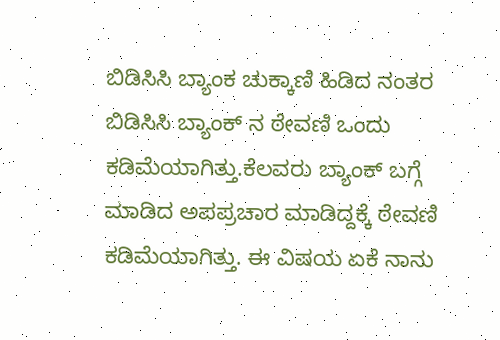ಬಿಡಿಸಿಸಿ ಬ್ಯಾಂಕ ಚುಕ್ಕಾಣಿ ಹಿಡಿದ ನಂತರ ಬಿಡಿಸಿಸಿ ಬ್ಯಾಂಕ್‌ ನ ಠೇವಣಿ ಒಂದು ಕಡಿಮೆಯಾಗಿತ್ತು.ಕೆಲವರು ಬ್ಯಾಂಕ್‌ ಬಗ್ಗೆ ಮಾಡಿದ ಅಪಪ್ರಚಾರ ಮಾಡಿದ್ದಕ್ಕೆ ಠೇವಣಿ ಕಡಿಮೆಯಾಗಿತ್ತು. ಈ ವಿಷಯ ಏಕೆ ನಾನು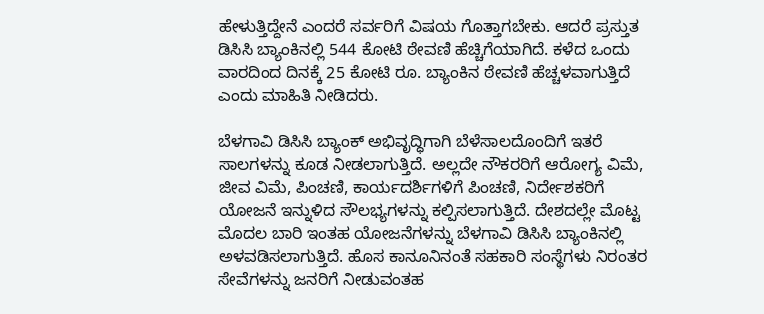ಹೇಳುತ್ತಿದ್ದೇನೆ ಎಂದರೆ ಸರ್ವರಿಗೆ ವಿಷಯ ಗೊತ್ತಾಗಬೇಕು. ಆದರೆ ಪ್ರಸ್ತುತ ಡಿಸಿಸಿ ಬ್ಯಾಂಕಿನಲ್ಲಿ 544 ಕೋಟಿ ಠೇವಣಿ ಹೆಚ್ಚಿಗೆಯಾಗಿದೆ. ಕಳೆದ ಒಂದು ವಾರದಿಂದ ದಿನಕ್ಕೆ 25 ಕೋಟಿ ರೂ. ಬ್ಯಾಂಕಿನ ಠೇವಣಿ ಹೆಚ್ಚಳವಾಗುತ್ತಿದೆ ಎಂದು ಮಾಹಿತಿ ನೀಡಿದರು.

ಬೆಳಗಾವಿ ಡಿಸಿಸಿ ಬ್ಯಾಂಕ್ ಅಭಿವೃದ್ಧಿಗಾಗಿ ಬೆಳೆಸಾಲದೊಂದಿಗೆ ಇತರೆ ಸಾಲಗಳನ್ನು ಕೂಡ ನೀಡಲಾಗುತ್ತಿದೆ. ಅಲ್ಲದೇ ನೌಕರರಿಗೆ ಆರೋಗ್ಯ ವಿಮೆ, ಜೀವ ವಿಮೆ, ಪಿಂಚಣಿ, ಕಾರ್ಯದರ್ಶಿಗಳಿಗೆ ಪಿಂಚಣಿ, ನಿರ್ದೇಶಕರಿಗೆ ಯೋಜನೆ ಇನ್ನುಳಿದ ಸೌಲಭ್ಯಗಳನ್ನು ಕಲ್ಪಿಸಲಾಗುತ್ತಿದೆ. ದೇಶದಲ್ಲೇ ಮೊಟ್ಟ ಮೊದಲ ಬಾರಿ ಇಂತಹ ಯೋಜನೆಗಳನ್ನು ಬೆಳಗಾವಿ ಡಿಸಿಸಿ ಬ್ಯಾಂಕಿನಲ್ಲಿ ಅಳವಡಿಸಲಾಗುತ್ತಿದೆ. ಹೊಸ ಕಾನೂನಿನಂತೆ ಸಹಕಾರಿ ಸಂಸ್ಥೆಗಳು ನಿರಂತರ ಸೇವೆಗಳನ್ನು ಜನರಿಗೆ ನೀಡುವಂತಹ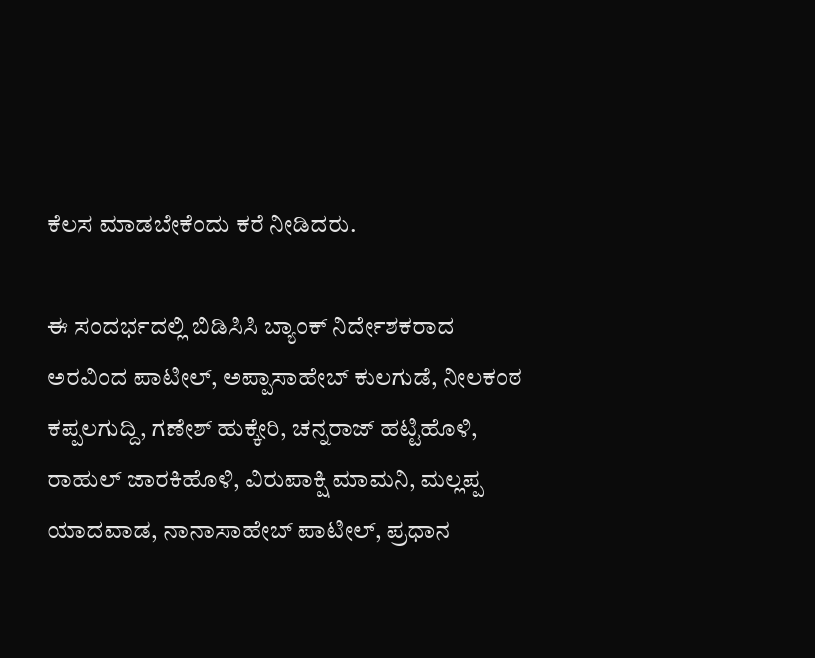ಕೆಲಸ ಮಾಡಬೇಕೆಂದು ಕರೆ ನೀಡಿದರು.

ಈ ಸಂದರ್ಭದಲ್ಲಿ ಬಿಡಿಸಿಸಿ ಬ್ಯಾಂಕ್‌ ನಿರ್ದೇಶಕರಾದ ಅರವಿಂದ ಪಾಟೀಲ್, ಅಪ್ಪಾಸಾಹೇಬ್ ಕುಲಗುಡೆ, ನೀಲಕಂಠ ಕಪ್ಪಲಗುದ್ದಿ, ಗಣೇಶ್ ಹುಕ್ಕೇರಿ, ಚನ್ನರಾಜ್ ಹಟ್ಟಿಹೊಳಿ, ರಾಹುಲ್ ಜಾರಕಿಹೊಳಿ, ವಿರುಪಾಕ್ಷಿ ಮಾಮನಿ, ಮಲ್ಲಪ್ಪ ಯಾದವಾಡ, ನಾನಾಸಾಹೇಬ್ ಪಾಟೀಲ್, ಪ್ರಧಾನ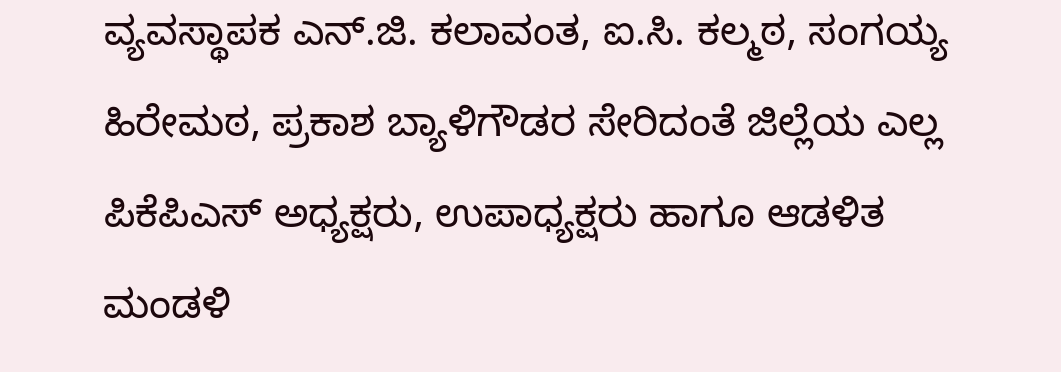ವ್ಯವಸ್ಥಾಪಕ ಎನ್.ಜಿ. ಕಲಾವಂತ, ಐ.ಸಿ. ಕಲ್ಮಠ, ಸಂಗಯ್ಯ ಹಿರೇಮಠ, ಪ್ರಕಾಶ ಬ್ಯಾಳಿಗೌಡರ ಸೇರಿದಂತೆ ಜಿಲ್ಲೆಯ ಎಲ್ಲ ಪಿಕೆಪಿಎಸ್ ಅಧ್ಯಕ್ಷರು, ಉಪಾಧ್ಯಕ್ಷರು ಹಾಗೂ ಆಡಳಿತ ಮಂಡಳಿ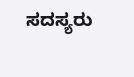ಸದಸ್ಯರು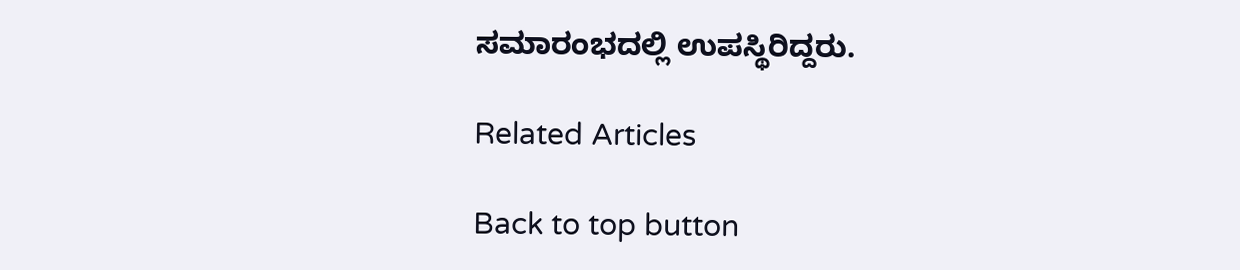ಸಮಾರಂಭದಲ್ಲಿ ಉಪಸ್ಥಿರಿದ್ದರು.

Related Articles

Back to top button